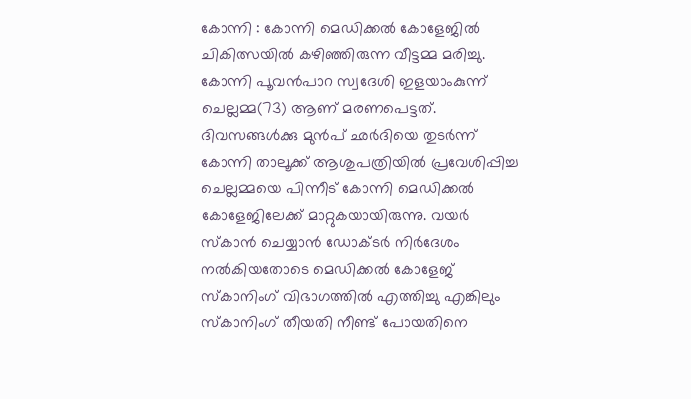കോന്നി : കോന്നി മെഡിക്കൽ കോളേജിൽ ചികിത്സയിൽ കഴിഞ്ഞിരുന്ന വീട്ടമ്മ മരിച്ചു. കോന്നി പൂവൻപാറ സ്വദേശി ഇളയാംകുന്ന് ചെല്ലമ്മ(73) ആണ് മരണപെട്ടത്. ദിവസങ്ങൾക്കു മുൻപ് ഛർദിയെ തുടർന്ന് കോന്നി താലൂക്ക് ആശുപത്രിയിൽ പ്രവേശിപ്പിച്ച ചെല്ലമ്മയെ പിന്നീട് കോന്നി മെഡിക്കൽ കോളേജിലേക്ക് മാറ്റുകയായിരുന്നു. വയർ സ്കാൻ ചെയ്യാൻ ഡോക്ടർ നിർദേശം നൽകിയതോടെ മെഡിക്കൽ കോളേജ് സ്കാനിംഗ് വിഭാഗത്തിൽ എത്തിച്ചു എങ്കിലും സ്കാനിംഗ് തീയതി നീണ്ട് പോയതിനെ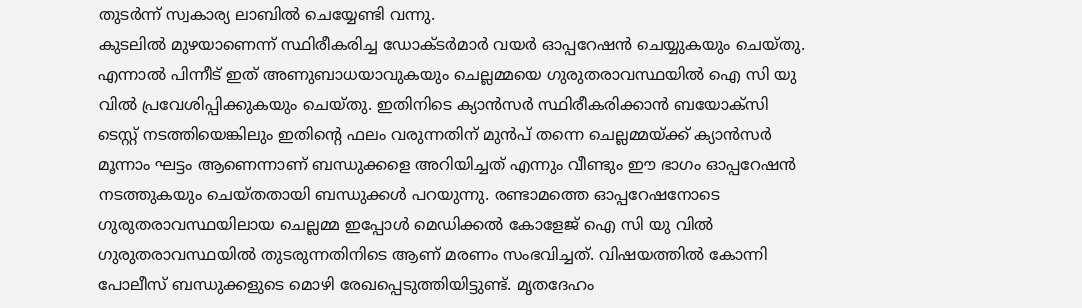തുടർന്ന് സ്വകാര്യ ലാബിൽ ചെയ്യേണ്ടി വന്നു.
കുടലിൽ മുഴയാണെന്ന് സ്ഥിരീകരിച്ച ഡോക്ടർമാർ വയർ ഓപ്പറേഷൻ ചെയ്യുകയും ചെയ്തു. എന്നാൽ പിന്നീട് ഇത് അണുബാധയാവുകയും ചെല്ലമ്മയെ ഗുരുതരാവസ്ഥയിൽ ഐ സി യു വിൽ പ്രവേശിപ്പിക്കുകയും ചെയ്തു. ഇതിനിടെ ക്യാൻസർ സ്ഥിരീകരിക്കാൻ ബയോക്സി ടെസ്റ്റ് നടത്തിയെങ്കിലും ഇതിന്റെ ഫലം വരുന്നതിന് മുൻപ് തന്നെ ചെല്ലമ്മയ്ക്ക് ക്യാൻസർ മൂന്നാം ഘട്ടം ആണെന്നാണ് ബന്ധുക്കളെ അറിയിച്ചത് എന്നും വീണ്ടും ഈ ഭാഗം ഓപ്പറേഷൻ നടത്തുകയും ചെയ്തതായി ബന്ധുക്കൾ പറയുന്നു. രണ്ടാമത്തെ ഓപ്പറേഷനോടെ ഗുരുതരാവസ്ഥയിലായ ചെല്ലമ്മ ഇപ്പോൾ മെഡിക്കൽ കോളേജ് ഐ സി യു വിൽ ഗുരുതരാവസ്ഥയിൽ തുടരുന്നതിനിടെ ആണ് മരണം സംഭവിച്ചത്. വിഷയത്തിൽ കോന്നി പോലീസ് ബന്ധുക്കളുടെ മൊഴി രേഖപ്പെടുത്തിയിട്ടുണ്ട്. മൃതദേഹം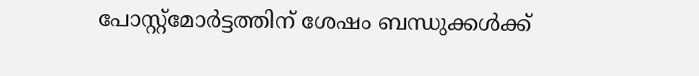പോസ്റ്റ്മോർട്ടത്തിന് ശേഷം ബന്ധുക്കൾക്ക്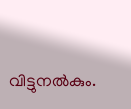വിട്ടുനൽകും.